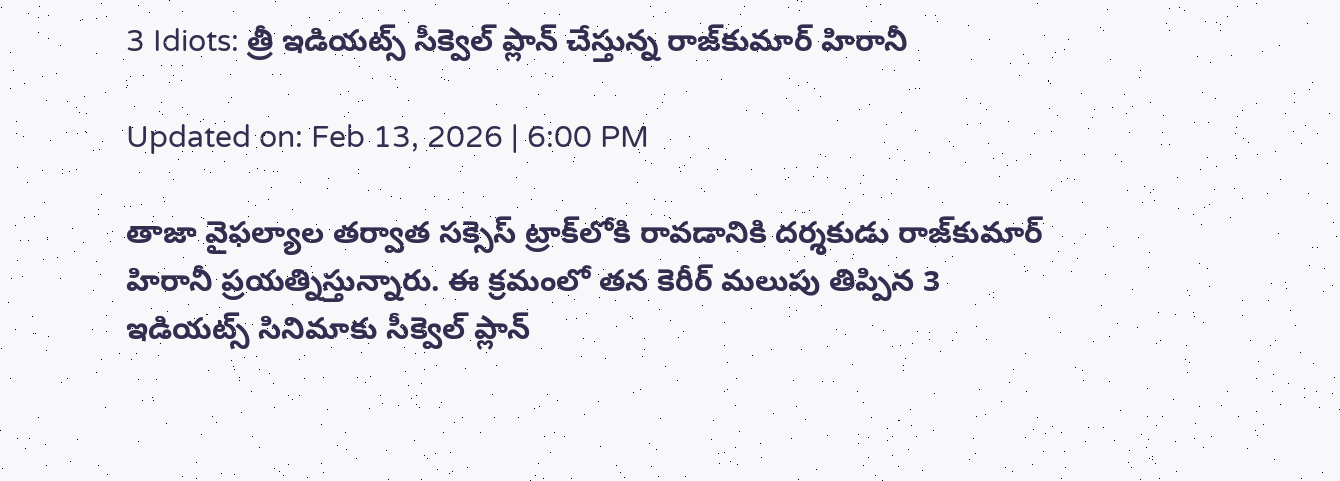3 Idiots: త్రీ ఇడియట్స్ సీక్వెల్ ప్లాన్ చేస్తున్న రాజ్‌కుమార్ హిరానీ

Updated on: Feb 13, 2026 | 6:00 PM

తాజా వైఫల్యాల తర్వాత సక్సెస్ ట్రాక్‌లోకి రావడానికి దర్శకుడు రాజ్‌కుమార్‌ హిరానీ ప్రయత్నిస్తున్నారు. ఈ క్రమంలో తన కెరీర్ మలుపు తిప్పిన 3 ఇడియట్స్ సినిమాకు సీక్వెల్ ప్లాన్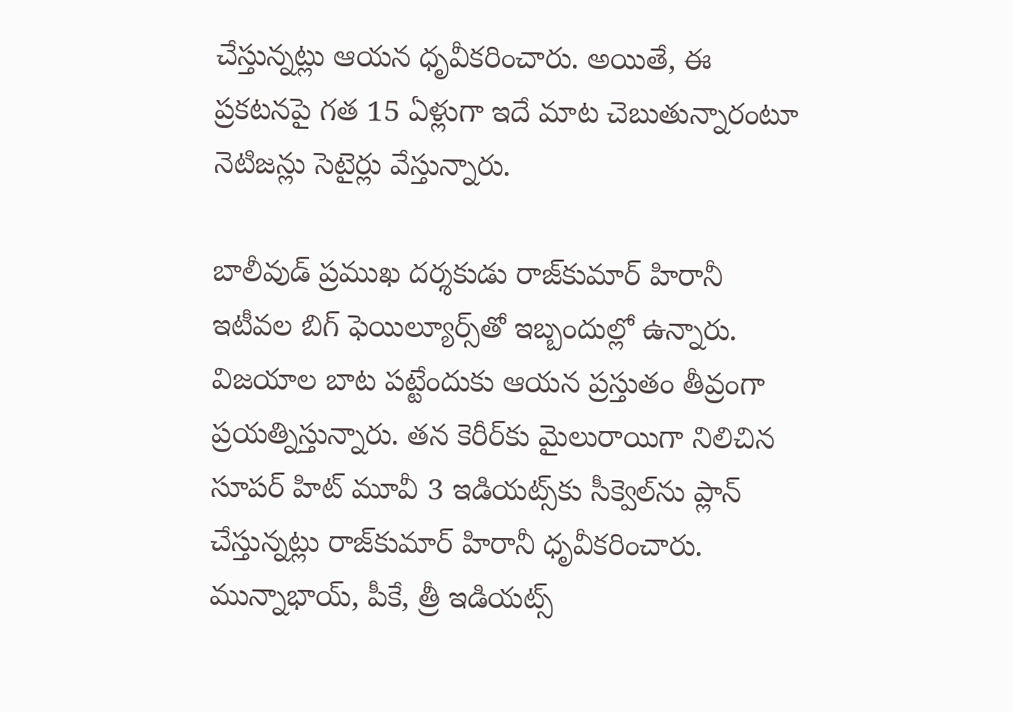చేస్తున్నట్లు ఆయన ధృవీకరించారు. అయితే, ఈ ప్రకటనపై గత 15 ఏళ్లుగా ఇదే మాట చెబుతున్నారంటూ నెటిజన్లు సెటైర్లు వేస్తున్నారు.

బాలీవుడ్‌ ప్రముఖ దర్శకుడు రాజ్‌కుమార్‌ హిరానీ ఇటీవల బిగ్‌ ఫెయిల్యూర్స్‌తో ఇబ్బందుల్లో ఉన్నారు. విజయాల బాట పట్టేందుకు ఆయన ప్రస్తుతం తీవ్రంగా ప్రయత్నిస్తున్నారు. తన కెరీర్‌కు మైలురాయిగా నిలిచిన సూపర్‌ హిట్ మూవీ 3 ఇడియట్స్‌కు సీక్వెల్‌ను ప్లాన్ చేస్తున్నట్లు రాజ్‌కుమార్‌ హిరానీ ధృవీకరించారు. మున్నాభాయ్, పీకే, త్రీ ఇడియట్స్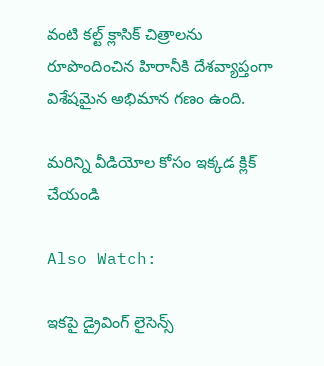వంటి కల్ట్ క్లాసిక్ చిత్రాలను రూపొందించిన హిరానీకి దేశవ్యాప్తంగా విశేషమైన అభిమాన గణం ఉంది.

మరిన్ని వీడియోల కోసం ఇక్కడ క్లిక్ చేయండి

Also Watch:

ఇకపై డ్రైవింగ్ లైసెన్స్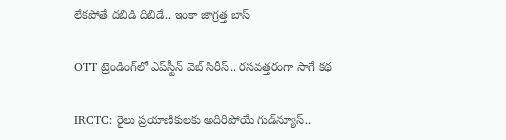లేకపోతే దబిడి దిబిడే.. ఇంకా జాగ్రత్త బాస్

OTT ట్రెండింగ్‌లో ఎప్‌స్టీన్ వెబ్ సిరీస్‌.. రసవత్తరంగా సాగే కథ

IRCTC: రైలు ప్రయాణికులకు అదిరిపోయే గుడ్‌న్యూస్..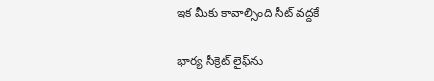ఇక మీకు కావాల్సింది సీట్ వద్దకే

భార్య సీక్రెట్ లైఫ్‌ను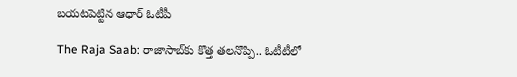బయటపెట్టిన ఆధార్‌ ఓటీపీ

The Raja Saab: రాజాసాబ్‌కు కొత్త తలనొప్పి.. ఓటీటీలో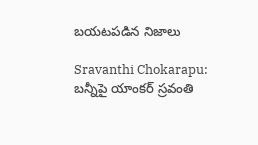బయటపడిన నిజాలు

Sravanthi Chokarapu: బన్నీపై యాంకర్ స్రవంతి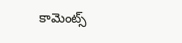కామెంట్స్